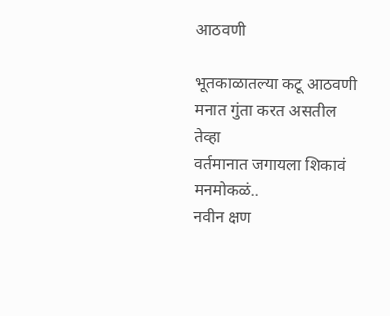आठवणी

भूतकाळातल्या कटू आठवणी
मनात गुंता करत असतील तेव्हा
वर्तमानात जगायला शिकावं मनमोकळं..
नवीन क्षण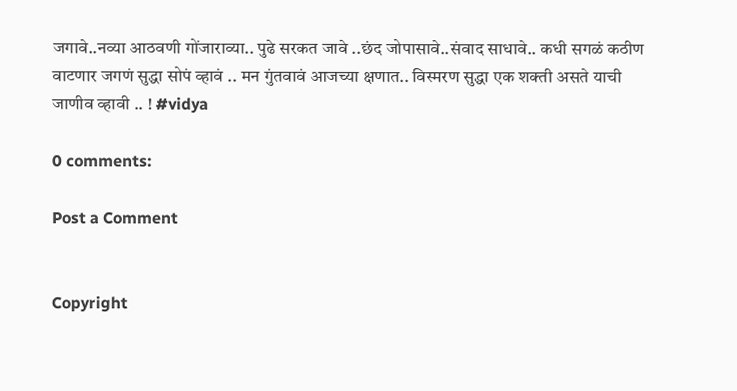जगावे..नव्या आठवणी गोंजाराव्या.. पुढे सरकत जावे ..छंद जोपासावे..संवाद साधावे.. कधी सगळं कठीण वाटणार जगणं सुद्धा सोपं व्हावं .. मन गुंतवावं आजच्या क्षणात.. विस्मरण सुद्धा एक शक्ती असते याची जाणीव व्हावी .. ! #vidya

0 comments:

Post a Comment


Copyright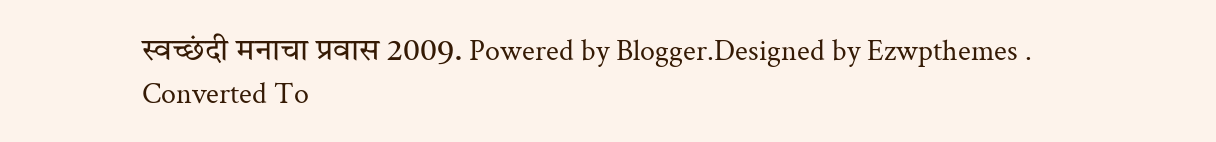स्वच्छंदी मनाचा प्रवास 2009. Powered by Blogger.Designed by Ezwpthemes .
Converted To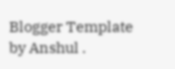Blogger Template by Anshul .